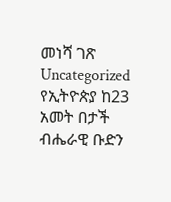መነሻ ገጽ Uncategorized የኢትዮጵያ ከ23 አመት በታች ብሔራዊ ቡድን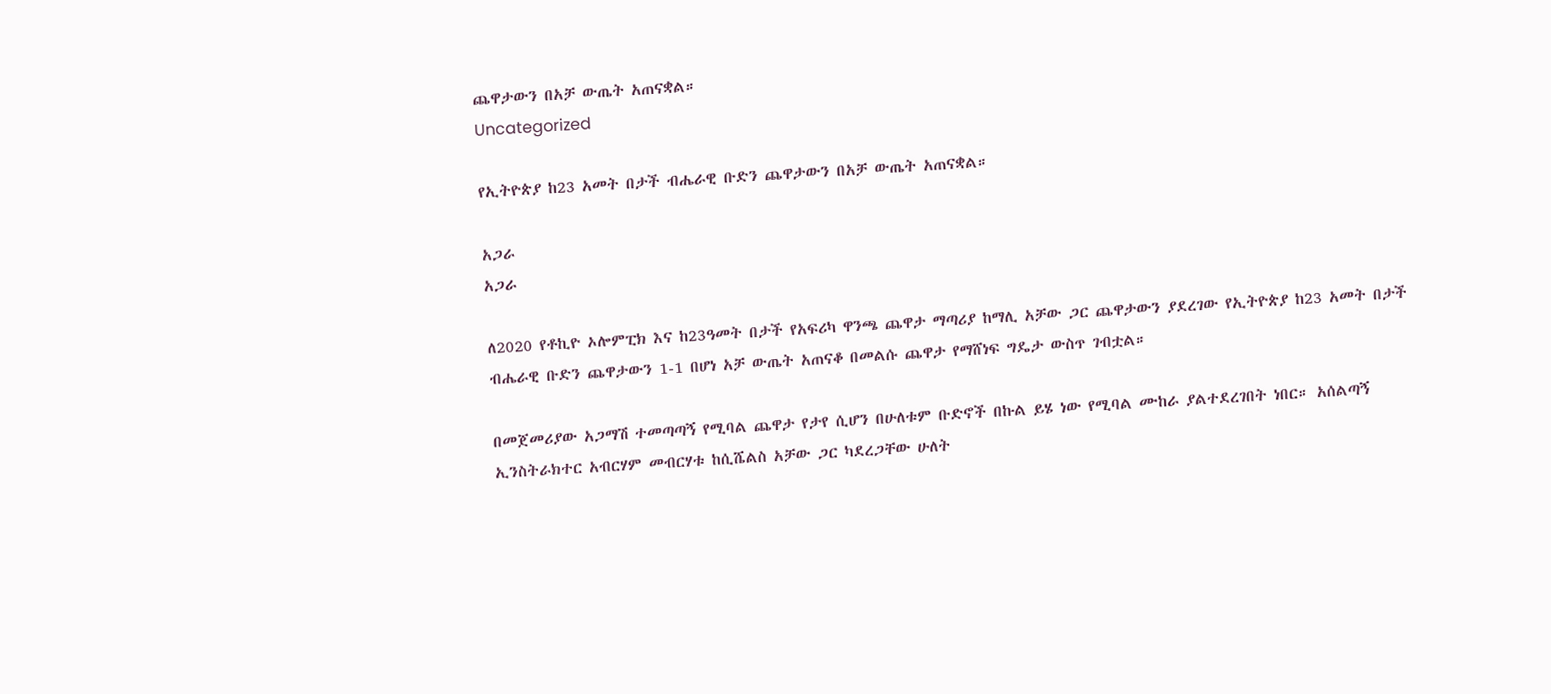ጨዋታውን በአቻ ውጤት አጠናቋል።
Uncategorized

የኢትዮጵያ ከ23 አመት በታች ብሔራዊ ቡድን ጨዋታውን በአቻ ውጤት አጠናቋል።

አጋራ
አጋራ

ለ2020 የቶኪዮ ኦሎምፒክ እና ከ23ዓመት በታች የአፍሪካ ዋንጫ ጨዋታ ማጣሪያ ከማሊ አቻው ጋር ጨዋታውን ያደረገው የኢትዮጵያ ከ23 አመት በታች ብሔራዊ ቡድን ጨዋታውን 1-1 በሆነ አቻ ውጤት አጠናቆ በመልሱ ጨዋታ የማሸነፍ ግዴታ ውስጥ ገብቷል።

በመጀመሪያው አጋማሽ ተመጣጣኝ የሚባል ጨዋታ የታየ ሲሆን በሁለቱም ቡድኖች በኩል ይሄ ነው የሚባል ሙከራ ያልተደረገበት ነበር። አሰልጣኝ ኢንስትራክተር አብርሃም መብርሃቱ ከሲሼልስ አቻው ጋር ካደረጋቸው ሁለት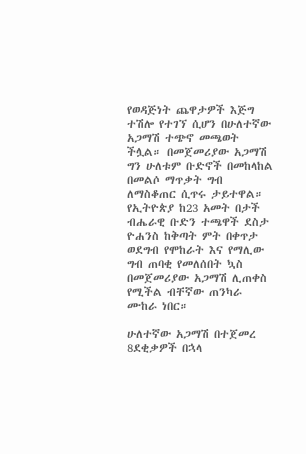የወዳጅነት ጨዋታዎች እጅግ ተሽሎ የተገኘ ሲሆን በሁለተኛው አጋማሽ ተጭኖ መጫወት ችሏል። በመጀመሪያው አጋማሽ ግን ሁለቱም ቡድኖች በመከላከል በመልሶ ማጥቃት ግብ ለማስቆጠር ሲጥሩ ታይተዋል። የኢትዮጵያ ከ23 አመት በታች ብሔራዊ ቡድን ተጫዋች ደስታ ዮሐንስ ከቅጣት ምት በቀጥታ ወደግብ የሞከራት እና የማሊው ግብ ጠባቂ የመለሰበት ኳስ በመጀመሪያው አጋማሽ ሊጠቀስ የሚችል ብቸኛው ጠንካራ ሙከራ ነበር።

ሁለተኛው አጋማሽ በተጀመረ 8ደቂቃዎች በኋላ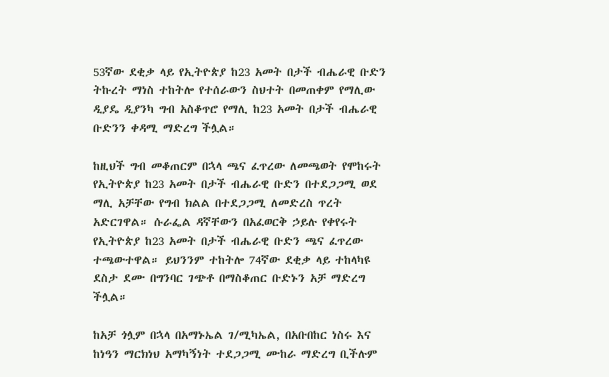53ኛው ደቂቃ ላይ የኢትዮጵያ ከ23 አመት በታች ብሔራዊ ቡድን ትኩረት ማነስ ተከትሎ የተሰራውን ስህተት በመጠቀም የማሊው ዲያዴ ዲያንካ ግብ አስቆጥሮ የማሊ ከ23 አመት በታች ብሔራዊ ቡድንን ቀዳሚ ማድረግ ችሏል።

ከዚህች ግብ መቆጠርም በኋላ ጫና ፈጥረው ለመጫወት የሞከሩት የኢትዮጵያ ከ23 አመት በታች ብሔራዊ ቡድን በተደጋጋሚ ወደ ማሊ አቻቸው የግብ ክልል በተደጋጋሚ ለመድረስ ጥረት አድርገዋል። ሱራፌል ዳኛቸውን በአፈወርቅ ኃይሉ የቀየሩት የኢትዮጵያ ከ23 አመት በታች ብሔራዊ ቡድን ጫና ፈጥረው ተጫውተዋል። ይህንንም ተከትሎ 74ኛው ደቂቃ ላይ ተከላካዩ ደስታ ደሙ በግንባር ገጭቶ በማስቆጠር ቡድኑን አቻ ማድረግ ችሏል።

ከአቻ ጎሏም በኋላ በአማኑኤል ገ/ሚካኤል, በአቡበከር ነስሩ እና ከነዓን ማርክነህ አማካኝነት ተደጋጋሚ ሙከራ ማድረግ ቢችሉም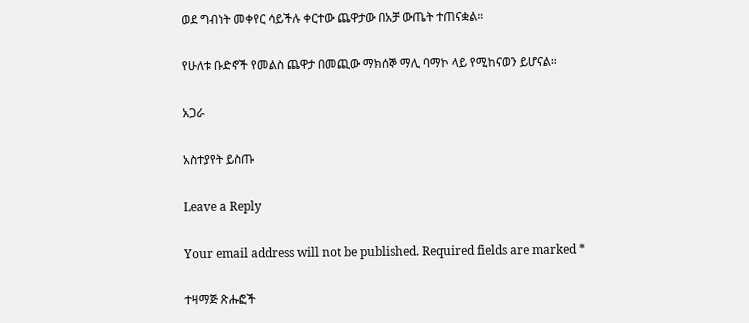ወደ ግብነት መቀየር ሳይችሉ ቀርተው ጨዋታው በአቻ ውጤት ተጠናቋል።

የሁለቱ ቡድኖች የመልስ ጨዋታ በመጪው ማክሰኞ ማሊ ባማኮ ላይ የሚከናወን ይሆናል።

አጋራ

አስተያየት ይስጡ

Leave a Reply

Your email address will not be published. Required fields are marked *

ተዛማጅ ጽሑፎች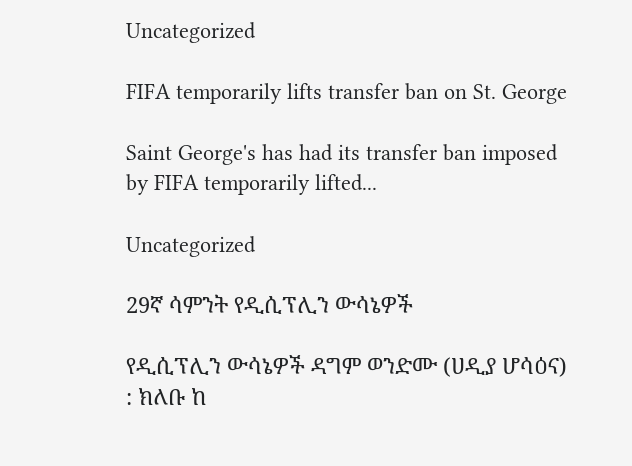Uncategorized

FIFA temporarily lifts transfer ban on St. George

Saint George's has had its transfer ban imposed by FIFA temporarily lifted...

Uncategorized

29ኛ ሳምንት የዲሲፕሊን ውሳኔዎች

የዲሲፕሊን ውሳኔዎች ዳግም ወንድሙ (ሀዲያ ሆሳዕና) : ክለቡ ከ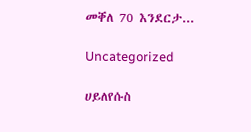መቐለ 70 እንደርታ...

Uncategorized

ሀይለየሱስ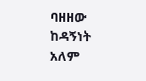ባዘዘው ከዳኝነት አለም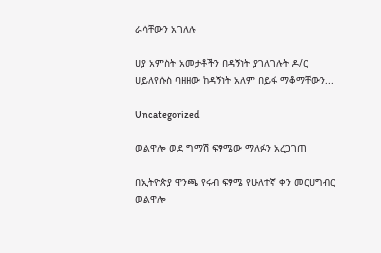ራሳቸውን አገለሉ

ሀያ አምስት አመታቶችን በዳኝነት ያገለገሉት ዶ/ር ሀይለየሱስ ባዘዘው ከዳኝነት አለም በይፋ ማቆማቸውን...

Uncategorized

ወልዋሎ ወደ ግማሽ ፍፃሜው ማለፉን አረጋገጠ

በኢትዮጵያ ዋንጫ የሩብ ፍፃሜ የሁለተኛ ቀን መርሀግብር ወልዋሎ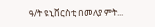ዓ/ት ዩኒቨርስቲ በመለያ ምት...